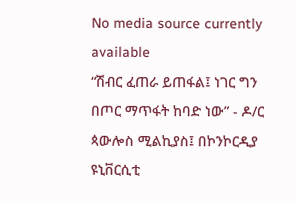No media source currently available
“ሽብር ፈጠራ ይጠፋል፤ ነገር ግን በጦር ማጥፋት ከባድ ነው” - ዶ/ር ጳውሎስ ሚልኪያስ፤ በኮንኮርዲያ ዩኒቨርሲቲ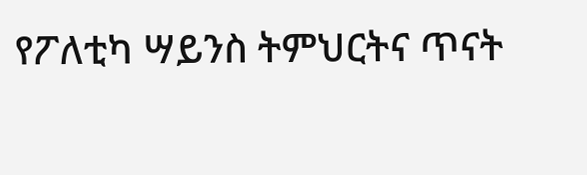የፖለቲካ ሣይንስ ትምህርትና ጥናት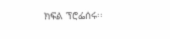ክፍል ፕሮፌሰሩ፡፡